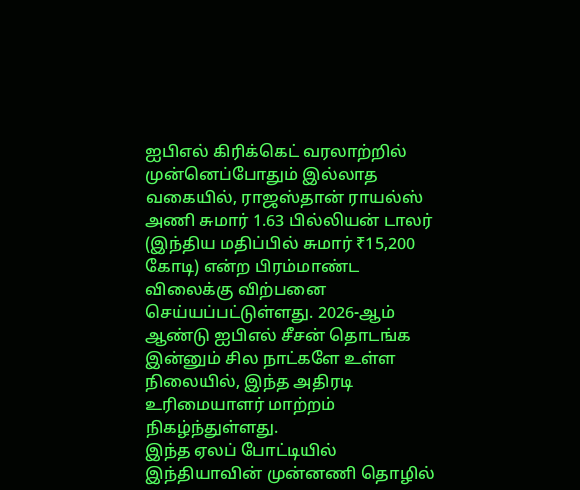ஐபிஎல் கிரிக்கெட் வரலாற்றில் முன்னெப்போதும் இல்லாத வகையில், ராஜஸ்தான் ராயல்ஸ் அணி சுமார் 1.63 பில்லியன் டாலர் (இந்திய மதிப்பில் சுமார் ₹15,200 கோடி) என்ற பிரம்மாண்ட விலைக்கு விற்பனை செய்யப்பட்டுள்ளது. 2026-ஆம் ஆண்டு ஐபிஎல் சீசன் தொடங்க இன்னும் சில நாட்களே உள்ள நிலையில், இந்த அதிரடி உரிமையாளர் மாற்றம் நிகழ்ந்துள்ளது.
இந்த ஏலப் போட்டியில் இந்தியாவின் முன்னணி தொழில்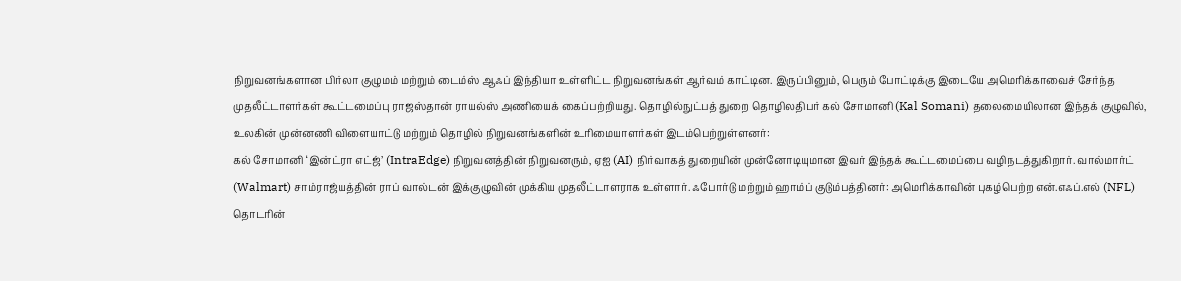நிறுவனங்களான பிர்லா குழுமம் மற்றும் டைம்ஸ் ஆஃப் இந்தியா உள்ளிட்ட நிறுவனங்கள் ஆர்வம் காட்டின. இருப்பினும், பெரும் போட்டிக்கு இடையே அமெரிக்காவைச் சேர்ந்த முதலீட்டாளர்கள் கூட்டமைப்பு ராஜஸ்தான் ராயல்ஸ் அணியைக் கைப்பற்றியது. தொழில்நுட்பத் துறை தொழிலதிபர் கல் சோமானி (Kal Somani) தலைமையிலான இந்தக் குழுவில், உலகின் முன்னணி விளையாட்டு மற்றும் தொழில் நிறுவனங்களின் உரிமையாளர்கள் இடம்பெற்றுள்ளனர்:
கல் சோமானி ‘இன்ட்ரா எட்ஜ்’ (IntraEdge) நிறுவனத்தின் நிறுவனரும், ஏஐ (AI) நிர்வாகத் துறையின் முன்னோடியுமான இவர் இந்தக் கூட்டமைப்பை வழிநடத்துகிறார். வால்மார்ட் (Walmart) சாம்ராஜ்யத்தின் ராப் வால்டன் இக்குழுவின் முக்கிய முதலீட்டாளராக உள்ளார். ஃபோர்டு மற்றும் ஹாம்ப் குடும்பத்தினர்: அமெரிக்காவின் புகழ்பெற்ற என்.எஃப்.எல் (NFL) தொடரின்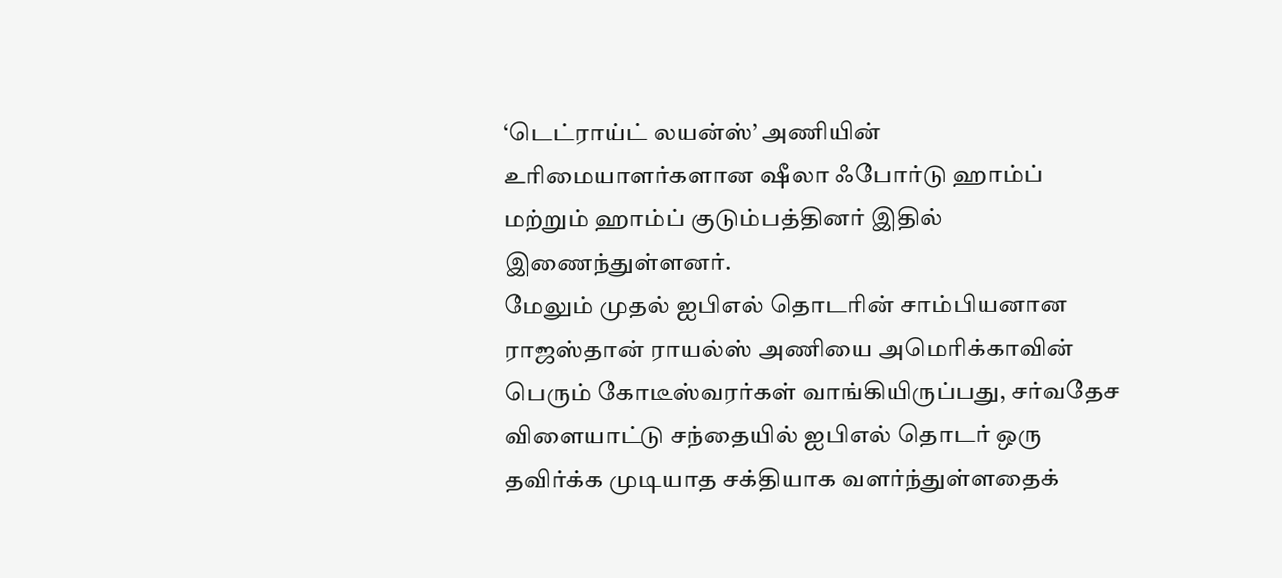‘டெட்ராய்ட் லயன்ஸ்’ அணியின் உரிமையாளர்களான ஷீலா ஃபோர்டு ஹாம்ப் மற்றும் ஹாம்ப் குடும்பத்தினர் இதில் இணைந்துள்ளனர்.
மேலும் முதல் ஐபிஎல் தொடரின் சாம்பியனான ராஜஸ்தான் ராயல்ஸ் அணியை அமெரிக்காவின் பெரும் கோடீஸ்வரர்கள் வாங்கியிருப்பது, சர்வதேச விளையாட்டு சந்தையில் ஐபிஎல் தொடர் ஒரு தவிர்க்க முடியாத சக்தியாக வளர்ந்துள்ளதைக்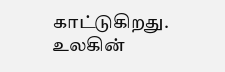காட்டுகிறது. உலகின்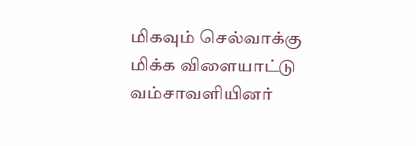மிகவும் செல்வாக்கு மிக்க விளையாட்டு வம்சாவளியினர்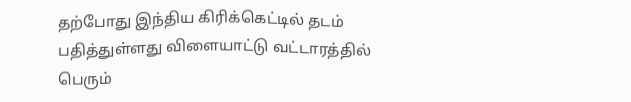தற்போது இந்திய கிரிக்கெட்டில் தடம் பதித்துள்ளது விளையாட்டு வட்டாரத்தில் பெரும்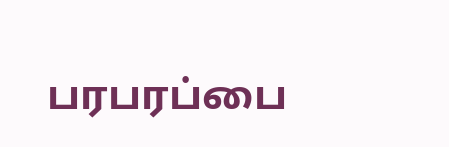பரபரப்பை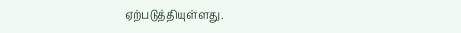ஏற்படுத்தியுள்ளது.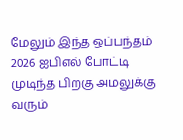மேலும் இந்த ஒப்பந்தம் 2026 ஐபிஎல் போட்டி முடிந்த பிறகு அமலுக்கு வரும்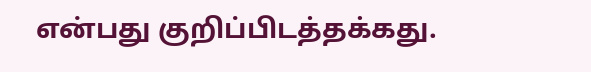என்பது குறிப்பிடத்தக்கது.